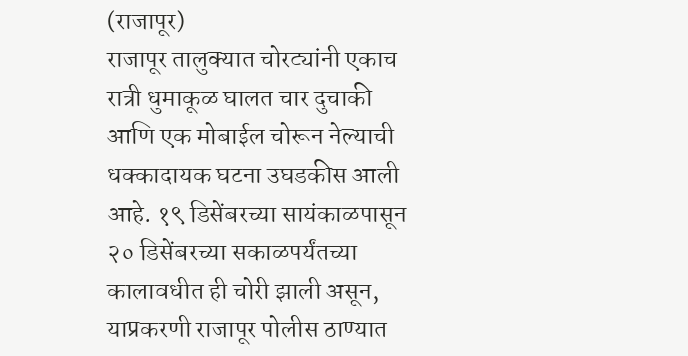(राजापूर)
राजापूर तालुक्यात चोरट्यांनी एकाच रात्री धुमाकूळ घालत चार दुचाकी आणि एक मोबाईल चोरून नेल्याची धक्कादायक घटना उघडकीस आली आहे. १९ डिसेंबरच्या सायंकाळपासून २० डिसेंबरच्या सकाळपर्यंतच्या कालावधीत ही चोरी झाली असून, याप्रकरणी राजापूर पोलीस ठाण्यात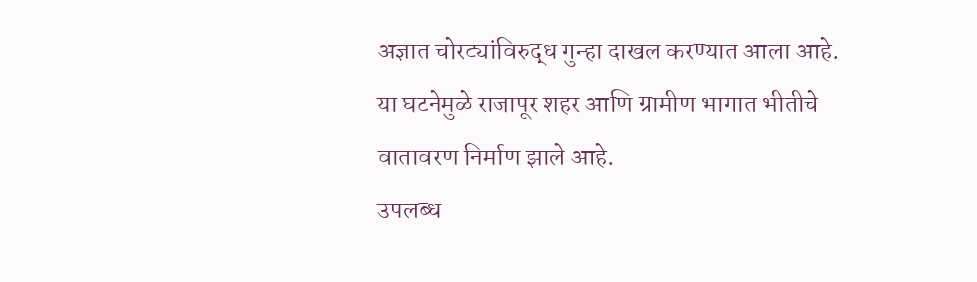अज्ञात चोरट्यांविरुद्ध गुन्हा दाखल करण्यात आला आहे. या घटनेमुळे राजापूर शहर आणि ग्रामीण भागात भीतीचे वातावरण निर्माण झाले आहे.
उपलब्ध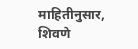माहितीनुसार, शिवणे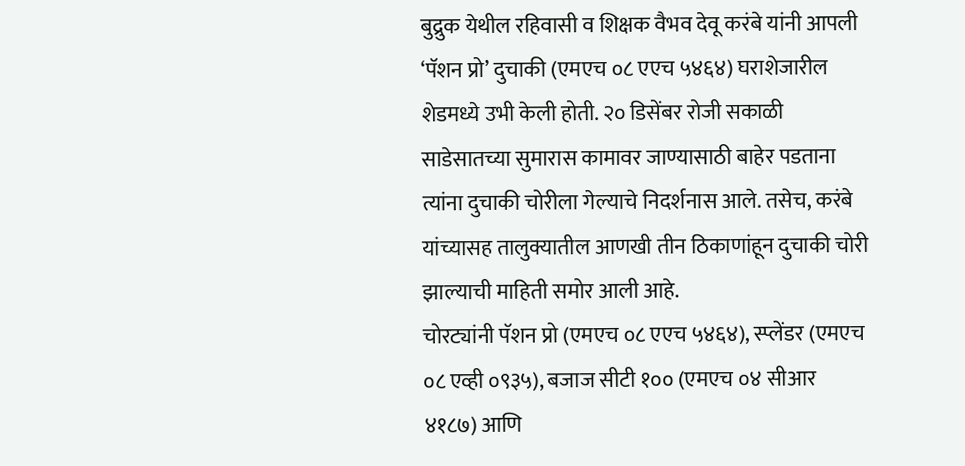बुद्रुक येथील रहिवासी व शिक्षक वैभव देवू करंबे यांनी आपली ‘पॅशन प्रो’ दुचाकी (एमएच ०८ एएच ५४६४) घराशेजारील शेडमध्ये उभी केली होती. २० डिसेंबर रोजी सकाळी साडेसातच्या सुमारास कामावर जाण्यासाठी बाहेर पडताना त्यांना दुचाकी चोरीला गेल्याचे निदर्शनास आले. तसेच, करंबे यांच्यासह तालुक्यातील आणखी तीन ठिकाणांहून दुचाकी चोरी झाल्याची माहिती समोर आली आहे.
चोरट्यांनी पॅशन प्रो (एमएच ०८ एएच ५४६४), स्प्लेंडर (एमएच ०८ एव्ही ०९३५), बजाज सीटी १०० (एमएच ०४ सीआर ४१८७) आणि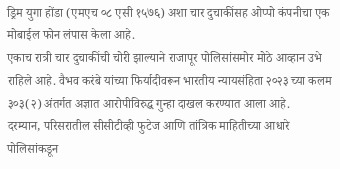ड्रिम युगा होंडा (एमएच ०८ एसी १५७६) अशा चार दुचाकींसह ओप्पो कंपनीचा एक मोबाईल फोन लंपास केला आहे.
एकाच रात्री चार दुचाकींची चोरी झाल्याने राजापूर पोलिसांसमोर मोठे आव्हान उभे राहिले आहे. वैभव करंबे यांच्या फिर्यादीवरून भारतीय न्यायसंहिता २०२३ च्या कलम ३०३(२) अंतर्गत अज्ञात आरोपीविरुद्ध गुन्हा दाखल करण्यात आला आहे.
दरम्यान, परिसरातील सीसीटीव्ही फुटेज आणि तांत्रिक माहितीच्या आधारे पोलिसांकडून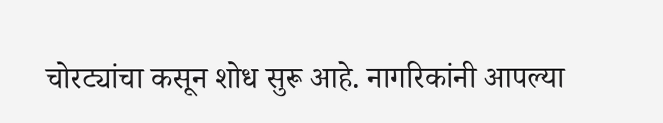चोरट्यांचा कसून शोध सुरू आहे. नागरिकांनी आपल्या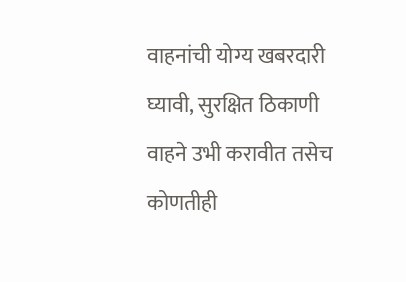वाहनांची योग्य खबरदारी घ्यावी, सुरक्षित ठिकाणी वाहने उभी करावीत तसेच कोणतीही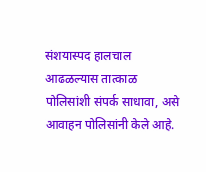संशयास्पद हालचाल आढळल्यास तात्काळ पोलिसांशी संपर्क साधावा, असे आवाहन पोलिसांनी केले आहे.